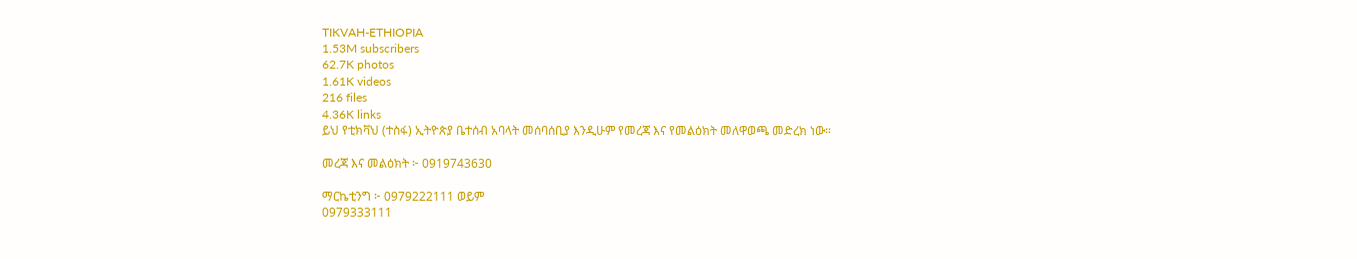TIKVAH-ETHIOPIA
1.53M subscribers
62.7K photos
1.61K videos
216 files
4.36K links
ይህ የቲክቫህ (ተስፋ) ኢትዮጵያ ቤተሰብ አባላት መሰባሰቢያ እንዲሁም የመረጃ እና የመልዕክት መለዋወጫ መድረክ ነው።

መረጃ እና መልዕክት ፦ 0919743630

ማርኬቲንግ ፦ 0979222111 ወይም
0979333111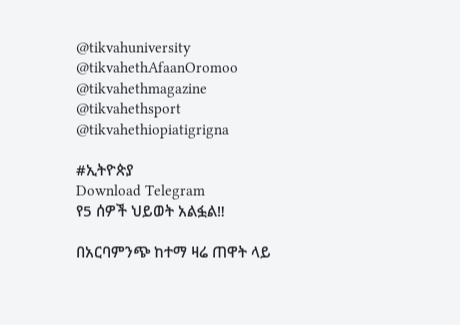@tikvahuniversity
@tikvahethAfaanOromoo
@tikvahethmagazine
@tikvahethsport
@tikvahethiopiatigrigna

#ኢትዮጵያ
Download Telegram
የ5 ሰዎች ህይወት አልፏል‼

በአርባምንጭ ከተማ ዛሬ ጠዋት ላይ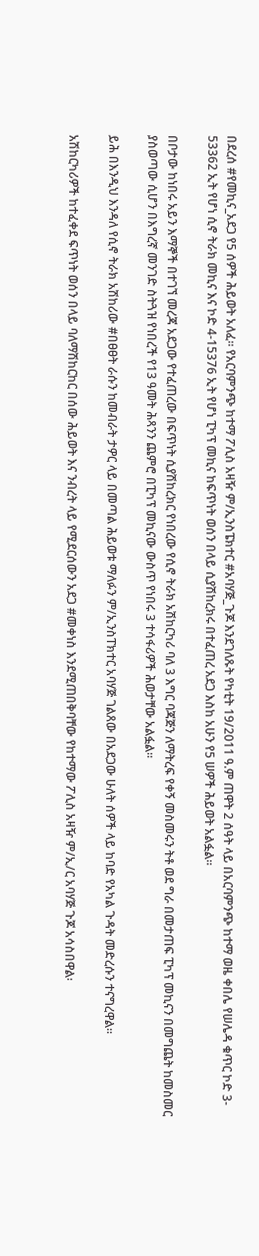በደረሰ #የመኪና_አደጋ የ5 ሰዎች ሕይወት አለፈ፡፡ የአርባምንጭ ከተማ ፖሊስ አዛዥ ም/ኢንስፔክተር #አባሃጅ_ጉጆ እንደገለጹት የካቲት 19/2011 ዓ.ም ጠዋት 2 ሰዓት ላይ በአርባምንጭ ከተማ ወዜ ቀበሌ የሠሌዳ ቁጥር ኮድ 3- 53362 ኢት የሆነ ሲኖ ትራክ መኪና እና ኮድ 4-15376 ኢት የሆነ ፒካፕ መኪና ከፍጥነት ወሰን በላይ ሲያሽከረክሩ በተፈጠረ አደጋ እስከ አሁን የ5 ሠዎች ሕይወት አልፏል፡፡

በቦታው ከነበሩ አይን እማኞች በተገኘ መረጃ አደጋው የተፈጠረው በፍጥነት ሲያሽከረክር የነበረው የሲኖ ትራክ አሽከርካሪ ባለ 3 እግር ባጃጅን ለማትረፍ የቀኝ መስመሩን ትቶ ወደ ግራ በመታጠፍ ፒካፕ መኪናን በመግጨት ከመስመር ያስወጣው ሲሆን በእግረኛ መንገድ ስትጓዝ የነበረች የ13 ዓመት ሕጻንን ጨምሮ በፒካፕ መኪናው ውስጥ የነበሩ 3 ተሳፋሪዎች ሕወታቸው አልፏል፡፡

ይሕ በእንዲህ እንዳለ የሲኖ ትራክ አሽከሪው #በፀፀት ራሱን ከመብራት ታዎር ላይ በመጣል ሕይወቱ ማለፉን ም/ኢንስፐክተር አባሃጅ ገልጸው በአደጋው ሁለት ሰዎች ላይ ከባድ የአካል ጉዳት መድረሱን ተናግረዋል፡፡

አሽከርካሪዎች ከተፈቀደ ፍጥነት ወሰን በላይ ባለማሽከርከር በሰው ሕይወት እና ንብረት ላይ የሚደርሰውን አደጋ #መቀነስ እንደሚጠበቅባቸው የከተማው ፖሊስ አዛዥ ም/ኢ/ር አባሃጅ ጉጆ አሳስበዋል፡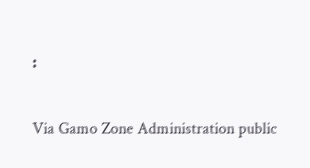፡

Via Gamo Zone Administration public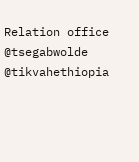Relation office
@tsegabwolde @tikvahethiopia